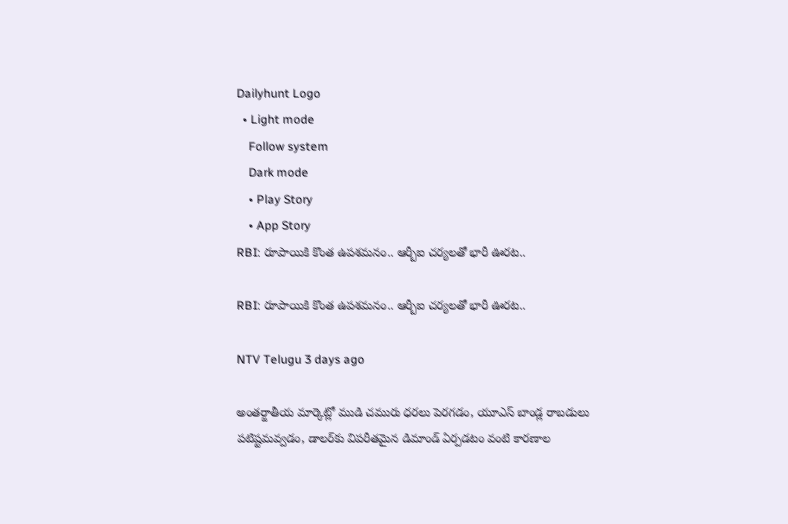Dailyhunt Logo
  • Light mode
    Follow system
    Dark mode
    • Play Story
    • App Story
RBI: రూపాయికి కొంత ఉపశమనం.. ఆర్బీఐ చర్యలతో భారీ ఊరట..

RBI: రూపాయికి కొంత ఉపశమనం.. ఆర్బీఐ చర్యలతో భారీ ఊరట..

NTV Telugu 3 days ago

అంతర్జాతీయ మార్కెట్లో ముడి చమురు ధరలు పెరగడం, యూఎస్ బాండ్ల రాబడులు పటిష్టమవ్వడం, డాలర్‌కు విపరీతమైన డిమాండ్ ఏర్పడటం వంటి కారణాల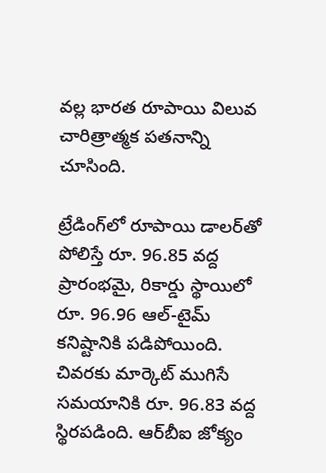వల్ల భారత రూపాయి విలువ చారిత్రాత్మక పతనాన్ని చూసింది.

ట్రేడింగ్‌లో రూపాయి డాలర్‌తో పోలిస్తే రూ. 96.85 వద్ద ప్రారంభమై, రికార్డు స్థాయిలో రూ. 96.96 ఆల్-టైమ్ కనిష్టానికి పడిపోయింది. చివరకు మార్కెట్ ముగిసే సమయానికి రూ. 96.83 వద్ద స్థిరపడింది. ఆర్‌బీఐ జోక్యం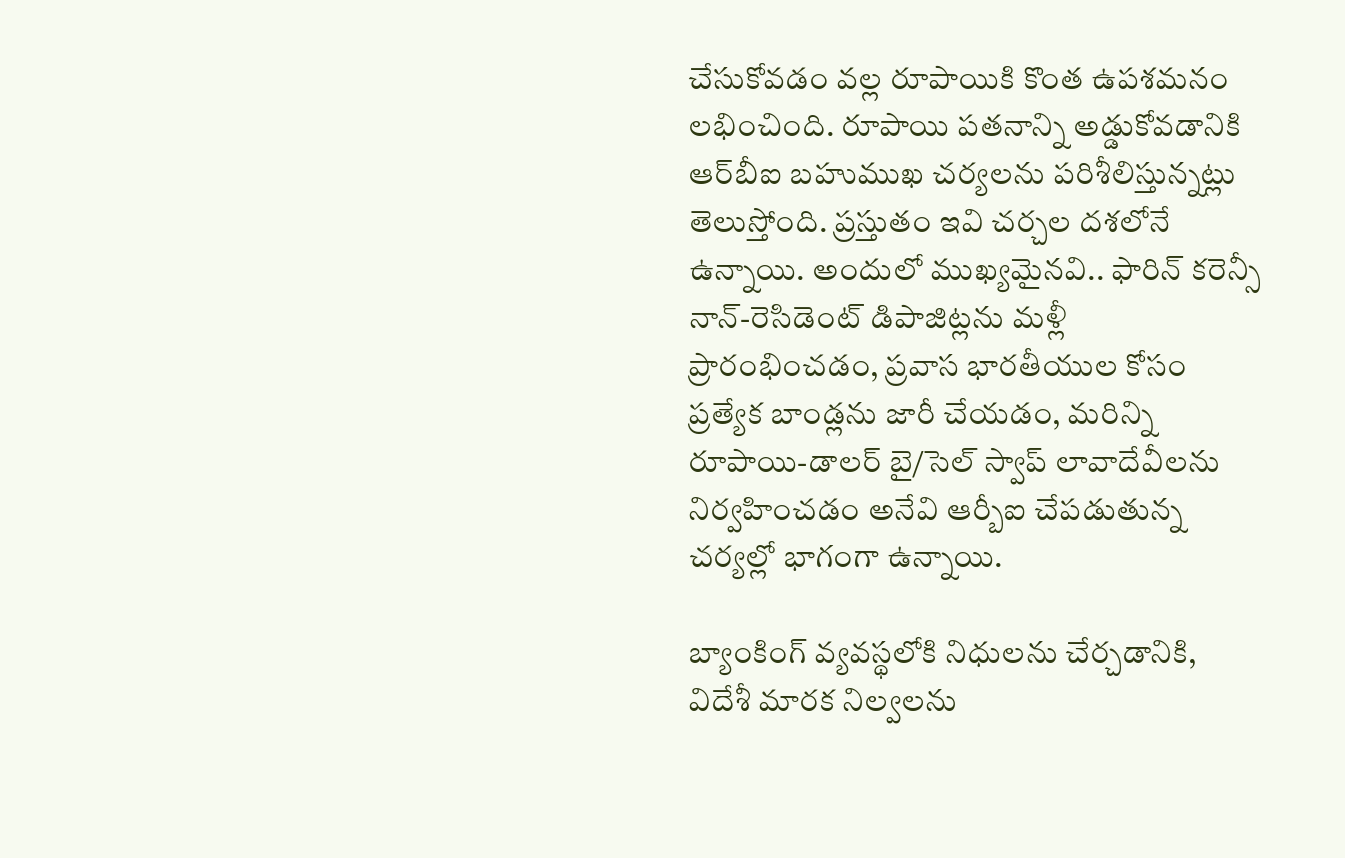చేసుకోవడం వల్ల రూపాయికి కొంత ఉపశమనం లభించింది. రూపాయి పతనాన్ని అడ్డుకోవడానికి ఆర్‌బీఐ బహుముఖ చర్యలను పరిశీలిస్తున్నట్లు తెలుస్తోంది. ప్రస్తుతం ఇవి చర్చల దశలోనే ఉన్నాయి. అందులో ముఖ్యమైనవి.. ఫారిన్ కరెన్సీ నాన్-రెసిడెంట్ డిపాజిట్లను మళ్లీ ప్రారంభించడం, ప్రవాస భారతీయుల కోసం ప్రత్యేక బాండ్లను జారీ చేయడం, మరిన్ని రూపాయి-డాలర్ బై/సెల్ స్వాప్ లావాదేవీలను నిర్వహించడం అనేవి ఆర్బీఐ చేపడుతున్న చర్యల్లో భాగంగా ఉన్నాయి.

బ్యాంకింగ్ వ్యవస్థలోకి నిధులను చేర్చడానికి, విదేశీ మారక నిల్వలను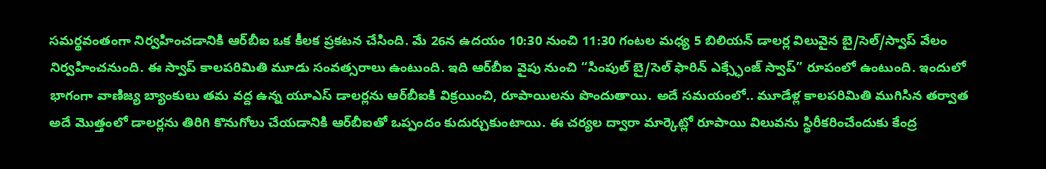సమర్థవంతంగా నిర్వహించడానికి ఆర్‌బీఐ ఒక కీలక ప్రకటన చేసింది. మే 26న ఉదయం 10:30 నుంచి 11:30 గంటల మధ్య 5 బిలియన్ డాలర్ల విలువైన బై/సెల్/స్వాప్ వేలం నిర్వహించనుంది. ఈ స్వాప్ కాలపరిమితి మూడు సంవత్సరాలు ఉంటుంది. ఇది ఆర్‌బీఐ వైపు నుంచి “సింపుల్ బై/సెల్ ఫారిన్ ఎక్స్ఛేంజ్ స్వాప్” రూపంలో ఉంటుంది. ఇందులో భాగంగా వాణిజ్య బ్యాంకులు తమ వద్ద ఉన్న యూఎస్ డాలర్లను ఆర్‌బీఐకి విక్రయించి, రూపాయిలను పొందుతాయి. అదే సమయంలో.. మూడేళ్ల కాలపరిమితి ముగిసిన తర్వాత అదే మొత్తంలో డాలర్లను తిరిగి కొనుగోలు చేయడానికి ఆర్‌బీఐతో ఒప్పందం కుదుర్చుకుంటాయి. ఈ చర్యల ద్వారా మార్కెట్లో రూపాయి విలువను స్థిరీకరించేందుకు కేంద్ర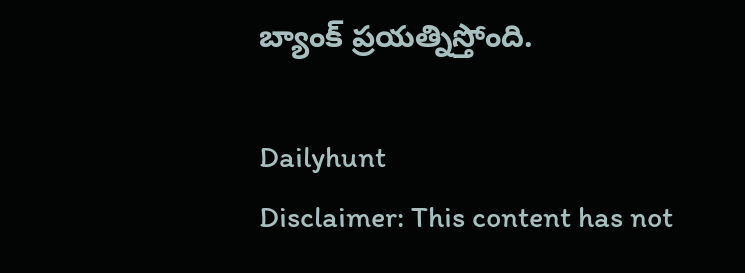బ్యాంక్ ప్రయత్నిస్తోంది.

Dailyhunt
Disclaimer: This content has not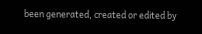been generated, created or edited by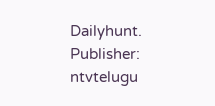Dailyhunt. Publisher: ntvtelugu